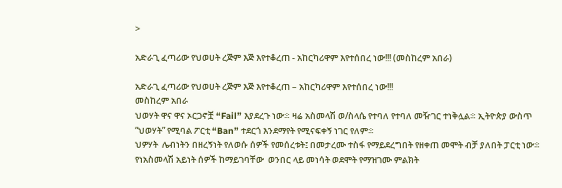>

አድራጊ ፈጣሪው የህወሀት ረጅም እጅ እየተቆረጠ - አከርካሪዋም እየተሰበረ ነው!!! (መስከረም አበራ)

አድራጊ ፈጣሪው የህወሀት ረጅም እጅ እየተቆረጠ – አከርካሪዋም እየተሰበረ ነው!!!
መስከረም አበራ
ህወሃት ዋና ዋና ኦርጋኖቿ “Fail” እያደረጉ ነው፨ ዛሬ አስመላሽ ወ/ስላሴ የተባለ የተባለ መዥገር ተነቅሏል፨ ኢትዮጵያ ውስጥ “ህወሃት” የሚባል ፖርቲ “Ban” ተደርጎ እንደማየት የሚናፍቀኝ ነገር የለም፨
ህዎሃት  ሌብነትን በዘረኝነት የለወሱ ሰዎች የመሰረቱት፤ በመታረሙ ተስፋ የማይደረግበት የዘቀጠ መሞት ብቻ ያለበት ፓርቲ ነው፨ የነአስመላሽ አይነት ሰዎች ከማይገባቸው  ወንበር ላይ መነሳት ወደሞት የማዝገሙ ምልክት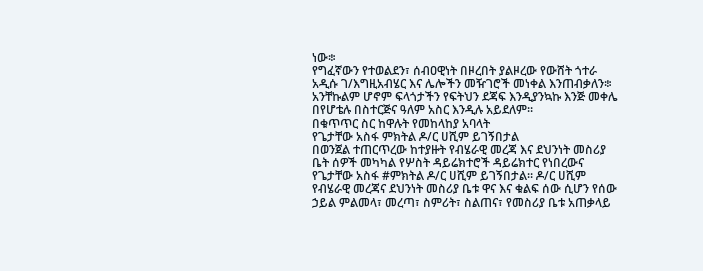ነው፨
የግፈኛውን የተወልደን፣ ሰብዐዊነት በዞረበት ያልዞረው የውሸት ጎተራ አዲሱ ገ/እግዚአብሄር እና ሌሎችን መዥገሮች መነቀል እንጠብቃለን፨ አንቸኩልም ሆኖም ፍላጎታችን የፍትህን ደጃፍ እንዲያንኳኩ እንጅ መቀሌ በየሆቴሉ በስተርጅና ዓለም አስር እንዲሉ አይደለም።
በቁጥጥር ስር ከዋሉት የመከላከያ አባላት
የጌታቸው አስፋ ምክትል ዶ/ር ሀሺም ይገኝበታል
በወንጀል ተጠርጥረው ከተያዙት የብሄራዊ መረጃ እና ደህንነት መስሪያ ቤት ሰዎች መካካል የሦስት ዳይሬክተሮች ዳይሬክተር የነበረውና የጌታቸው አስፋ #ምክትል ዶ/ር ሀሺም ይገኝበታል። ዶ/ር ሀሺም የብሄራዊ መረጃና ደህንነት መስሪያ ቤቱ ዋና እና ቁልፍ ሰው ሲሆን የሰው ኃይል ምልመላ፣ መረጣ፣ ስምሪት፣ ስልጠና፣ የመስሪያ ቤቱ አጠቃላይ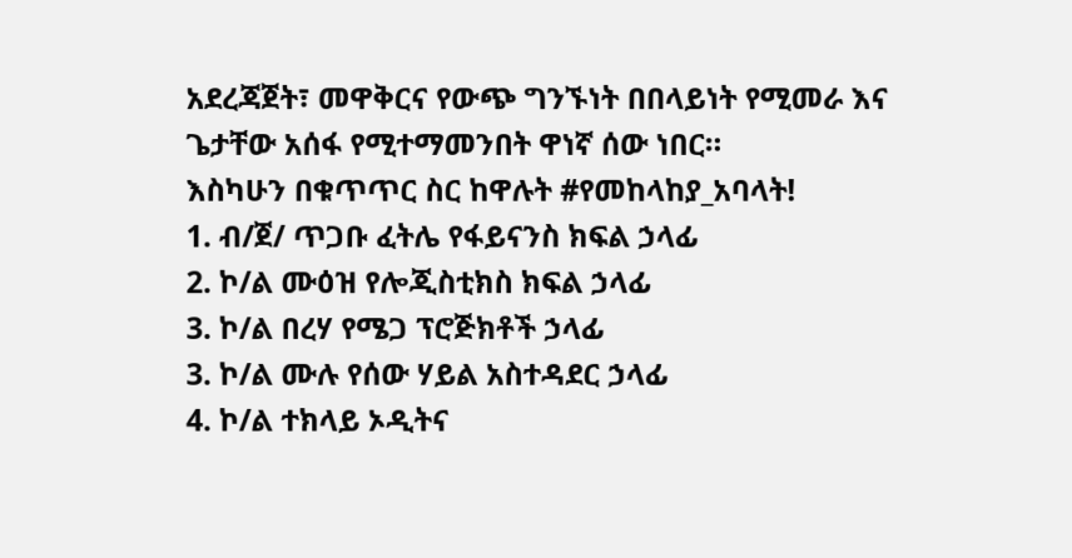አደረጃጀት፣ መዋቅርና የውጭ ግንኙነት በበላይነት የሚመራ እና ጌታቸው አሰፋ የሚተማመንበት ዋነኛ ሰው ነበር።
እስካሁን በቁጥጥር ስር ከዋሉት #የመከላከያ_አባላት!
1. ብ/ጀ/ ጥጋቡ ፈትሌ የፋይናንስ ክፍል ኃላፊ
2. ኮ/ል ሙዕዝ የሎጂስቲክስ ክፍል ኃላፊ
3. ኮ/ል በረሃ የሜጋ ፕሮጅክቶች ኃላፊ
3. ኮ/ል ሙሉ የሰው ሃይል አስተዳደር ኃላፊ
4. ኮ/ል ተክላይ ኦዲትና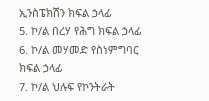ኢንስፔክሽን ክፍል ኃላፊ
5. ኮ/ል በረሃ የሕግ ክፍል ኃላፊ
6. ኮ/ል መሃመድ የስነምግባር ክፍል ኃላፊ
7. ኮ/ል ህሉፍ የኮንትራት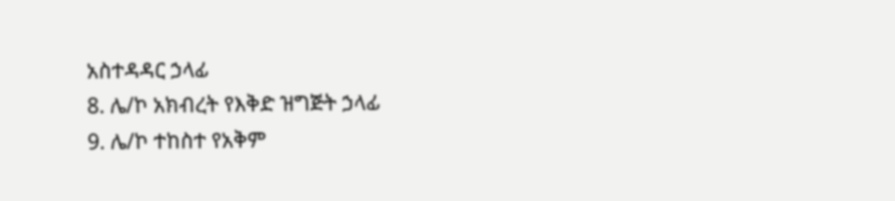አስተዳዳር ኃላፊ
8. ሌ/ኮ አክብረት የእቅድ ዝግጅት ኃላፊ
9. ሌ/ኮ ተከስተ የአቅም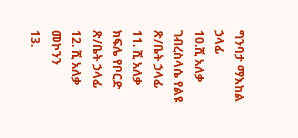ግንባታ ማእከል ኃላፊ
10.ሺ አለቃ ገብረስላሴ የልዩ ጽ/ቤት ኃላፊ
11. ሺ አለቃ ክፍሌ የቦርድ ጽ/ቤት ኃላፊ
12. ሺ አለቃ መኮንን
13.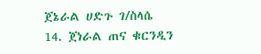ጀኔራል ሀድጉ ገ/ስላሴ
14. ጀነራል ጠና ቁርንዲን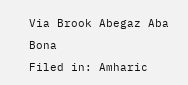Via Brook Abegaz Aba Bona
Filed in: Amharic